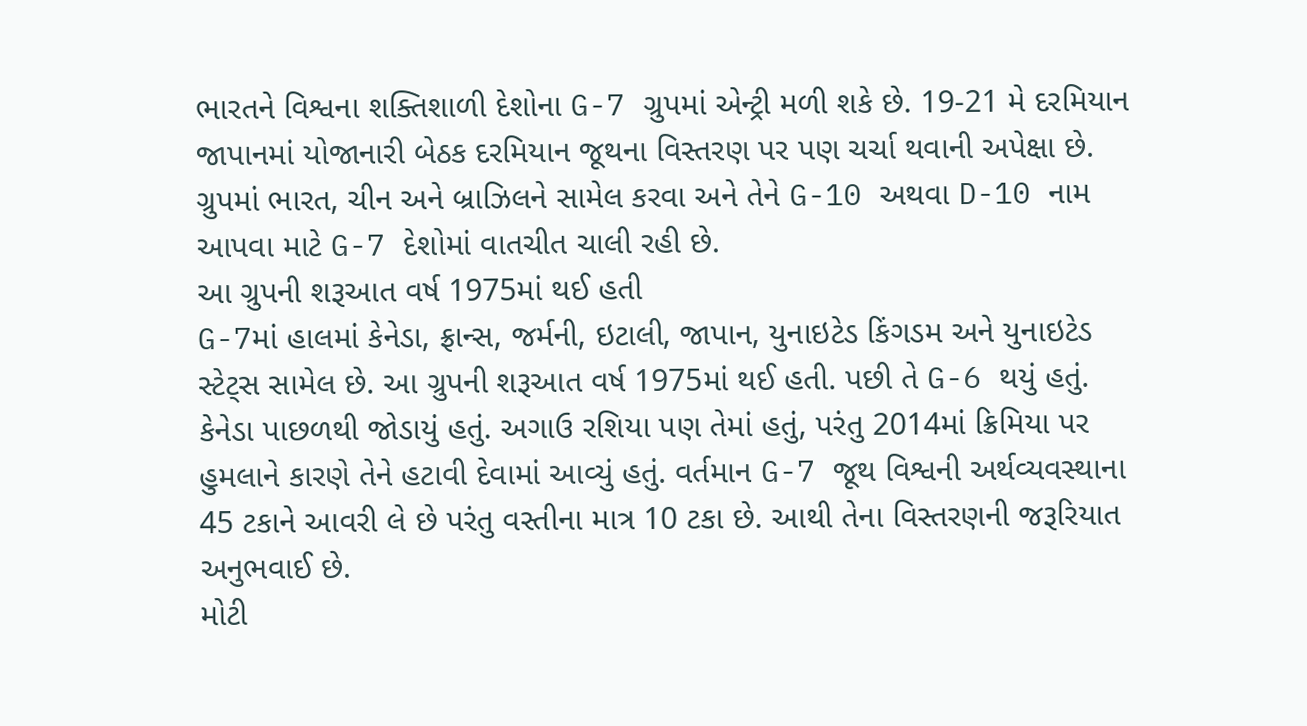ભારતને વિશ્વના શક્તિશાળી દેશોના G-7 ગ્રુપમાં એન્ટ્રી મળી શકે છે. 19-21 મે દરમિયાન જાપાનમાં યોજાનારી બેઠક દરમિયાન જૂથના વિસ્તરણ પર પણ ચર્ચા થવાની અપેક્ષા છે. ગ્રુપમાં ભારત, ચીન અને બ્રાઝિલને સામેલ કરવા અને તેને G-10 અથવા D-10 નામ આપવા માટે G-7 દેશોમાં વાતચીત ચાલી રહી છે.
આ ગ્રુપની શરૂઆત વર્ષ 1975માં થઈ હતી
G-7માં હાલમાં કેનેડા, ફ્રાન્સ, જર્મની, ઇટાલી, જાપાન, યુનાઇટેડ કિંગડમ અને યુનાઇટેડ સ્ટેટ્સ સામેલ છે. આ ગ્રુપની શરૂઆત વર્ષ 1975માં થઈ હતી. પછી તે G-6 થયું હતું. કેનેડા પાછળથી જોડાયું હતું. અગાઉ રશિયા પણ તેમાં હતું, પરંતુ 2014માં ક્રિમિયા પર હુમલાને કારણે તેને હટાવી દેવામાં આવ્યું હતું. વર્તમાન G-7 જૂથ વિશ્વની અર્થવ્યવસ્થાના 45 ટકાને આવરી લે છે પરંતુ વસ્તીના માત્ર 10 ટકા છે. આથી તેના વિસ્તરણની જરૂરિયાત અનુભવાઈ છે.
મોટી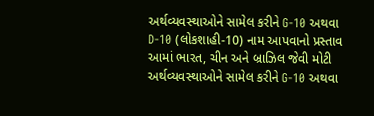અર્થવ્યવસ્થાઓને સામેલ કરીને G-10 અથવા D-10 (લોકશાહી-10) નામ આપવાનો પ્રસ્તાવ
આમાં ભારત, ચીન અને બ્રાઝિલ જેવી મોટી અર્થવ્યવસ્થાઓને સામેલ કરીને G-10 અથવા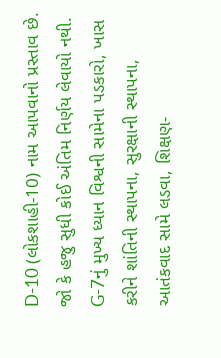D-10 (લોકશાહી-10) નામ આપવાનો પ્રસ્તાવ છે. જો કે હજુ સુધી કોઈ અંતિમ નિર્ણય લેવાયો નથી. G-7નું મુખ્ય ધ્યાન વિશ્વની સામેના પડકારો, ખાસ કરીને શાંતિની સ્થાપના, સુરક્ષાની સ્થાપના, આતંકવાદ સામે લડવા, શિક્ષણ-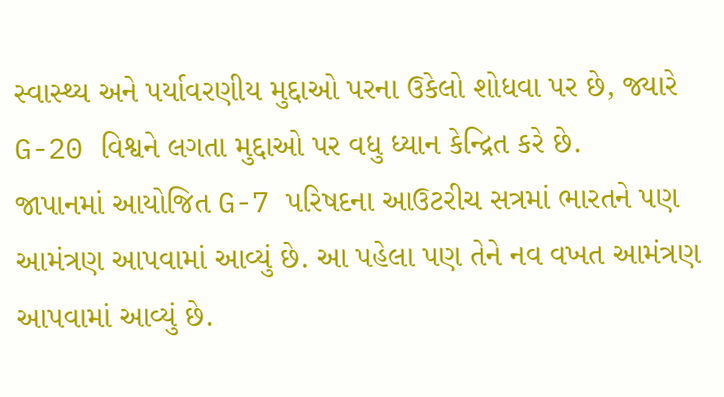સ્વાસ્થ્ય અને પર્યાવરણીય મુદ્દાઓ પરના ઉકેલો શોધવા પર છે, જ્યારે G-20 વિશ્વને લગતા મુદ્દાઓ પર વધુ ધ્યાન કેન્દ્રિત કરે છે.
જાપાનમાં આયોજિત G-7 પરિષદના આઉટરીચ સત્રમાં ભારતને પણ આમંત્રણ આપવામાં આવ્યું છે. આ પહેલા પણ તેને નવ વખત આમંત્રણ આપવામાં આવ્યું છે.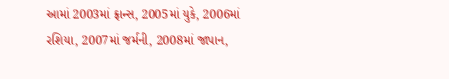આમાં 2003માં ફ્રાન્સ, 2005માં યુકે, 2006માં રશિયા, 2007માં જર્મની, 2008માં જાપાન,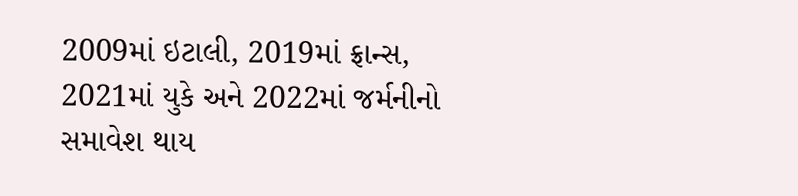2009માં ઇટાલી, 2019માં ફ્રાન્સ, 2021માં યુકે અને 2022માં જર્મનીનો સમાવેશ થાય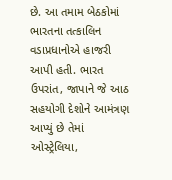છે. આ તમામ બેઠકોમાં ભારતના તત્કાલિન વડાપ્રધાનોએ હાજરી આપી હતી. ભારત ઉપરાંત, જાપાને જે આઠ સહયોગી દેશોને આમંત્રણ આપ્યું છે તેમાં ઓસ્ટ્રેલિયા,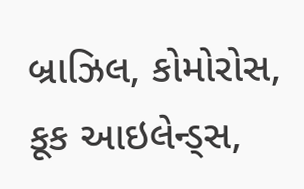બ્રાઝિલ, કોમોરોસ, કૂક આઇલેન્ડ્સ,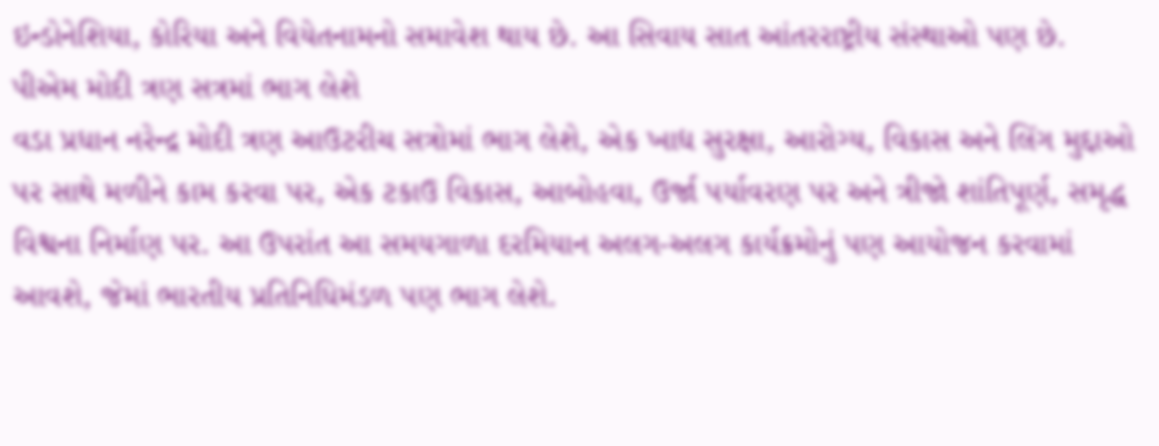ઇન્ડોનેશિયા, કોરિયા અને વિયેતનામનો સમાવેશ થાય છે. આ સિવાય સાત આંતરરાષ્ટ્રીય સંસ્થાઓ પણ છે.
પીએમ મોદી ત્રણ સત્રમાં ભાગ લેશે
વડા પ્રધાન નરેન્દ્ર મોદી ત્રણ આઉટરીચ સત્રોમાં ભાગ લેશે, એક ખાદ્ય સુરક્ષા, આરોગ્ય, વિકાસ અને લિંગ મુદ્દાઓ પર સાથે મળીને કામ કરવા પર, એક ટકાઉ વિકાસ, આબોહવા, ઉર્જા પર્યાવરણ પર અને ત્રીજો શાંતિપૂર્ણ, સમૃદ્ધ વિશ્વના નિર્માણ પર. આ ઉપરાંત આ સમયગાળા દરમિયાન અલગ-અલગ કાર્યક્રમોનું પણ આયોજન કરવામાં આવશે, જેમાં ભારતીય પ્રતિનિધિમંડળ પણ ભાગ લેશે.